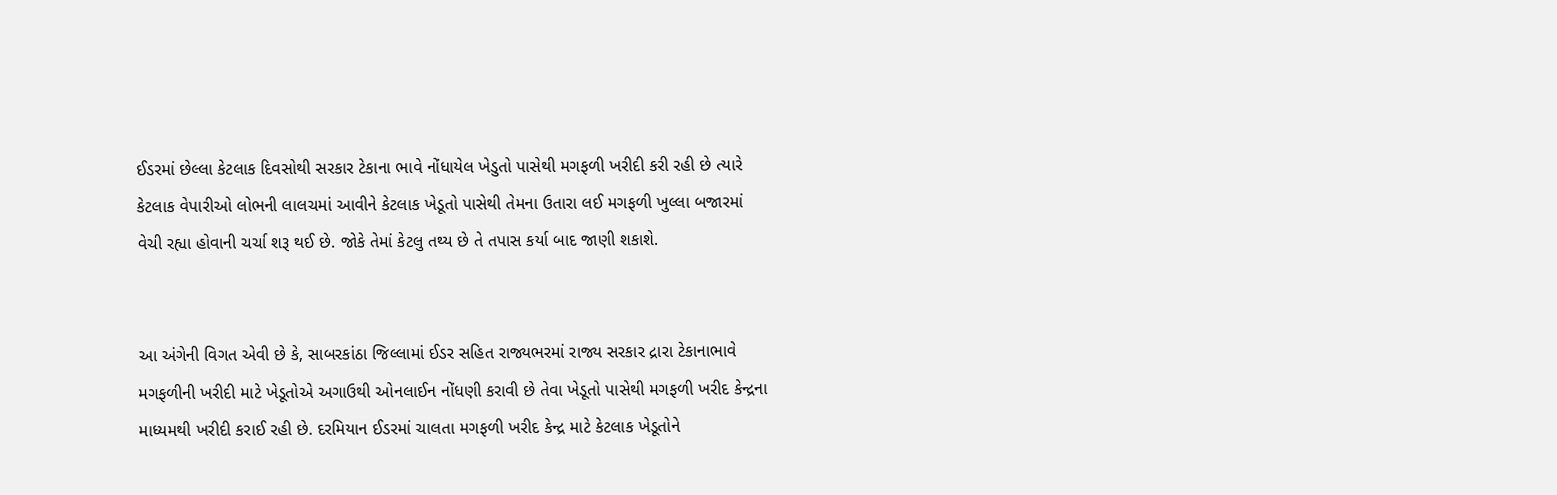ઈડરમાં છેલ્લા કેટલાક દિવસોથી સરકાર ટેકાના ભાવે નોંધાયેલ ખેડુતો પાસેથી મગફળી ખરીદી કરી રહી છે ત્યારે કેટલાક વેપારીઓ લોભની લાલચમાં આવીને કેટલાક ખેડૂતો પાસેથી તેમના ઉતારા લઈ મગફળી ખુલ્લા બજારમાં વેચી રહ્યા હોવાની ચર્ચા શરૂ થઈ છે. જોકે તેમાં કેટલુ તથ્ય છે તે તપાસ કર્યા બાદ જાણી શકાશે.


આ અંગેની વિગત એવી છે કે, સાબરકાંઠા જિલ્લામાં ઈડર સહિત રાજ્યભરમાં રાજ્ય સરકાર દ્રારા ટેકાનાભાવે મગફળીની ખરીદી માટે ખેડૂતોએ અગાઉથી ઓનલાઈન નોંધણી કરાવી છે તેવા ખેડૂતો પાસેથી મગફળી ખરીદ કેન્દ્રના માધ્યમથી ખરીદી કરાઈ રહી છે. દરમિયાન ઈડરમાં ચાલતા મગફળી ખરીદ કેન્દ્ર માટે કેટલાક ખેડૂતોને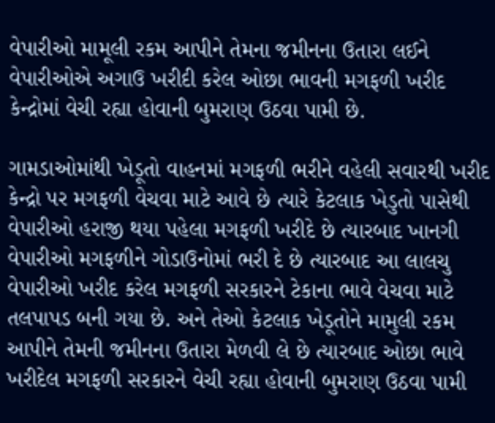વેપારીઓ મામૂલી રકમ આપીને તેમના જમીનના ઉતારા લઈને વેપારીઓએ અગાઉ ખરીદી કરેલ ઓછા ભાવની મગફળી ખરીદ કેન્દ્રોમાં વેચી રહ્યા હોવાની બુમરાણ ઉઠવા પામી છે.

ગામડાઓમાંથી ખેડૂતો વાહનમાં મગફળી ભરીને વહેલી સવારથી ખરીદ કેન્દ્રો પર મગફળી વેચવા માટે આવે છે ત્યારે કેટલાક ખેડુતો પાસેથી વેપારીઓ હરાજી થયા પહેલા મગફળી ખરીદે છે ત્યારબાદ ખાનગી વેપારીઓ મગફળીને ગોડાઉનોમાં ભરી દે છે ત્યારબાદ આ લાલચુ વેપારીઓ ખરીદ કરેલ મગફળી સરકારને ટેકાના ભાવે વેચવા માટે તલપાપડ બની ગયા છે. અને તેઓ કેટલાક ખેડૂતોને મામુલી રકમ આપીને તેમની જમીનના ઉતારા મેળવી લે છે ત્યારબાદ ઓછા ભાવે ખરીદેલ મગફળી સરકારને વેચી રહ્યા હોવાની બુમરાણ ઉઠવા પામી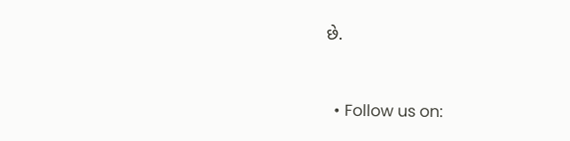છે.


  • Follow us on: